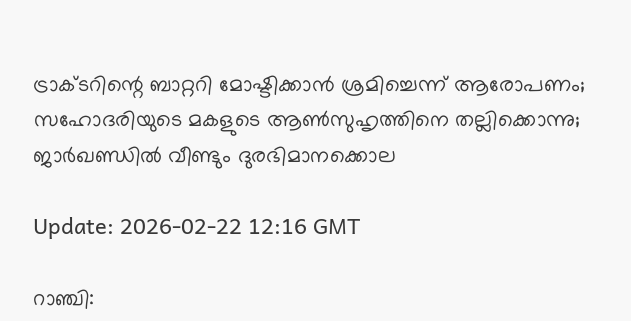ട്രാക്ടറിന്റെ ബാറ്ററി മോഷ്ടിക്കാന്‍ ശ്രമിച്ചെന്ന് ആരോപണം; സഹോദരിയുടെ മകളുടെ ആണ്‍സുഹൃത്തിനെ തല്ലിക്കൊന്നു; ജാര്‍ഖണ്ഡില്‍ വീണ്ടും ദുരഭിമാനക്കൊല

Update: 2026-02-22 12:16 GMT

റാഞ്ചി: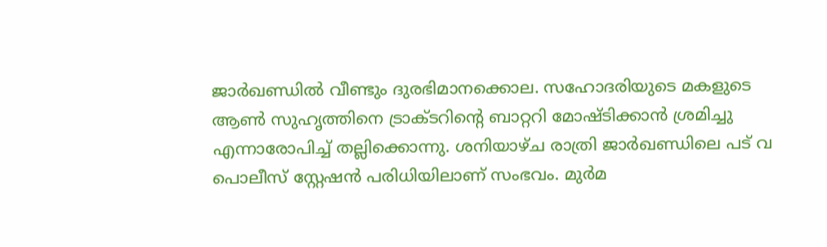ജാര്‍ഖണ്ഡില്‍ വീണ്ടും ദുരഭിമാനക്കൊല. സഹോദരിയുടെ മകളുടെ ആണ്‍ സുഹൃത്തിനെ ട്രാക്ടറിന്റെ ബാറ്ററി മോഷ്ടിക്കാന്‍ ശ്രമിച്ചു എന്നാരോപിച്ച് തല്ലിക്കൊന്നു. ശനിയാഴ്ച രാത്രി ജാര്‍ഖണ്ഡിലെ പട് വ പൊലീസ് സ്റ്റേഷന്‍ പരിധിയിലാണ് സംഭവം. മുര്‍മ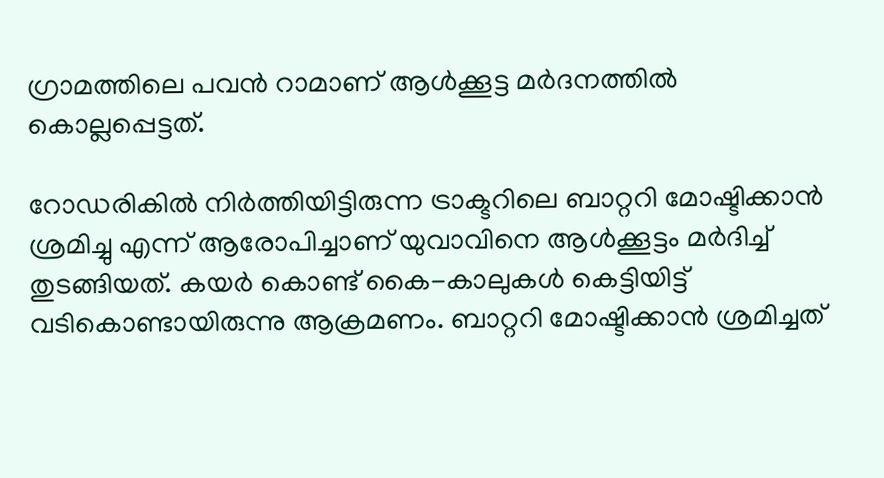ഗ്രാമത്തിലെ പവന്‍ റാമാണ് ആള്‍ക്കൂട്ട മര്‍ദനത്തില്‍ കൊല്ലപ്പെട്ടത്.

റോഡരികില്‍ നിര്‍ത്തിയിട്ടിരുന്ന ട്രാക്ടറിലെ ബാറ്ററി മോഷ്ടിക്കാന്‍ ശ്രമിച്ചു എന്ന് ആരോപിച്ചാണ് യുവാവിനെ ആള്‍ക്കൂട്ടം മര്‍ദിച്ച് തുടങ്ങിയത്. കയര്‍ കൊണ്ട് കൈ-കാലുകള്‍ കെട്ടിയിട്ട് വടികൊണ്ടായിരുന്നു ആക്രമണം. ബാറ്ററി മോഷ്ടിക്കാന്‍ ശ്രമിച്ചത്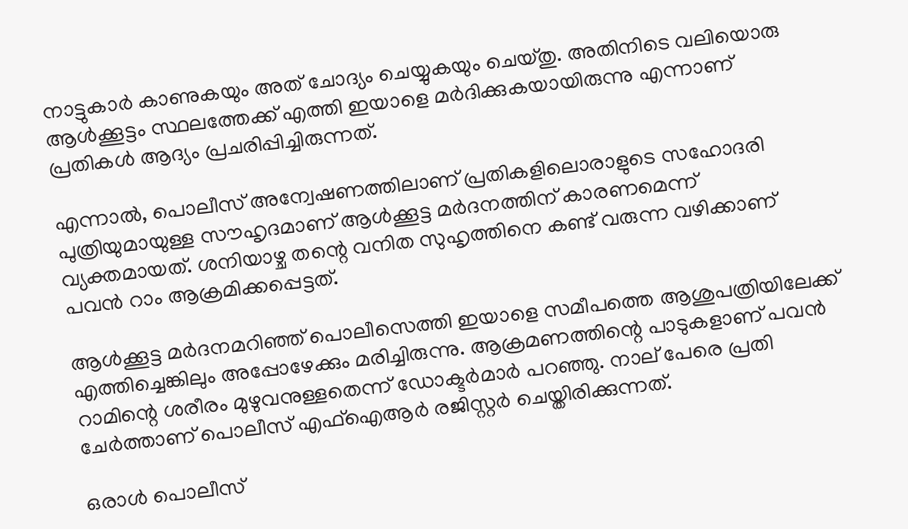നാട്ടുകാര്‍ കാണുകയും അത് ചോദ്യം ചെയ്യുകയും ചെയ്തു. അതിനിടെ വലിയൊരു ആള്‍ക്കൂട്ടം സ്ഥലത്തേക്ക് എത്തി ഇയാളെ മര്‍ദിക്കുകയായിരുന്നു എന്നാണ് പ്രതികള്‍ ആദ്യം പ്രചരിപ്പിച്ചിരുന്നത്.

എന്നാല്‍, പൊലീസ് അന്വേഷണത്തിലാണ് പ്രതികളിലൊരാളുടെ സഹോദരി പുത്രിയുമായുള്ള സൗഹൃദമാണ് ആള്‍ക്കൂട്ട മര്‍ദനത്തിന് കാരണമെന്ന് വ്യക്തമായത്. ശനിയാഴ്ച തന്റെ വനിത സുഹൃത്തിനെ കണ്ട് വരുന്ന വഴിക്കാണ് പവന്‍ റാം ആക്രമിക്കപ്പെട്ടത്.

ആള്‍ക്കൂട്ട മര്‍ദനമറിഞ്ഞ് പൊലീസെത്തി ഇയാളെ സമീപത്തെ ആശുപത്രിയിലേക്ക് എത്തിച്ചെങ്കിലും അപ്പോഴേക്കും മരിച്ചിരുന്നു. ആക്രമണത്തിന്റെ പാടുകളാണ് പവന്‍ റാമിന്റെ ശരീരം മുഴുവനുള്ളതെന്ന് ഡോക്ടര്‍മാര്‍ പറഞ്ഞു. നാല് പേരെ പ്രതി ചേര്‍ത്താണ് പൊലീസ് എഫ്ഐആര്‍ രജിസ്റ്റര്‍ ചെയ്തിരിക്കുന്നത്.

ഒരാള്‍ പൊലീസ്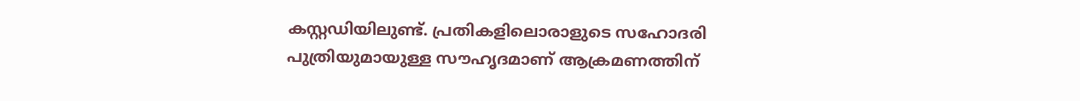കസ്റ്റഡിയിലുണ്ട്. പ്രതികളിലൊരാളുടെ സഹോദരി പുത്രിയുമായുള്ള സൗഹൃദമാണ് ആക്രമണത്തിന്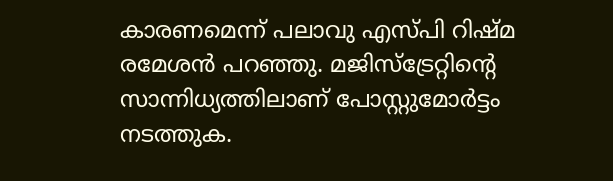കാരണമെന്ന് പലാവു എസ്പി റിഷ്മ രമേശന്‍ പറഞ്ഞു. മജിസ്ട്രേറ്റിന്റെ സാന്നിധ്യത്തിലാണ് പോസ്റ്റുമോര്‍ട്ടം നടത്തുക.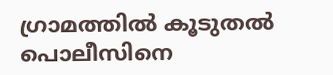ഗ്രാമത്തില്‍ കൂടുതല്‍ പൊലീസിനെ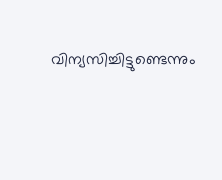വിന്യസിച്ചിട്ടുണ്ടെന്നും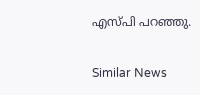എസ്പി പറഞ്ഞു.

Similar News